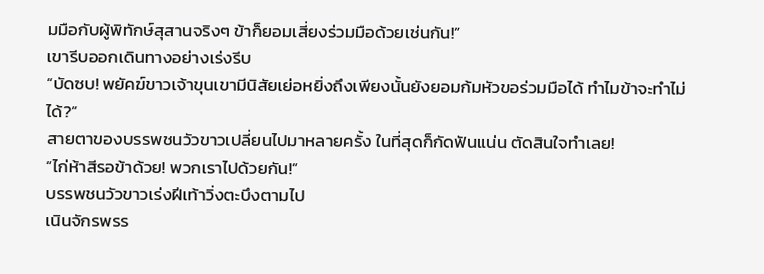มมือกับผู้พิทักษ์สุสานจริงๆ ข้าก็ยอมเสี่ยงร่วมมือด้วยเช่นกัน!”
เขารีบออกเดินทางอย่างเร่งรีบ
“บัดซบ! พยัคฆ์ขาวเจ้าขุนเขามีนิสัยเย่อหยิ่งถึงเพียงนั้นยังยอมก้มหัวขอร่วมมือได้ ทำไมข้าจะทำไม่ได้?”
สายตาของบรรพชนวัวขาวเปลี่ยนไปมาหลายครั้ง ในที่สุดก็กัดฟันแน่น ตัดสินใจทำเลย!
“ไก่ห้าสีรอข้าด้วย! พวกเราไปด้วยกัน!”
บรรพชนวัวขาวเร่งฝีเท้าวิ่งตะบึงตามไป
เนินจักรพรร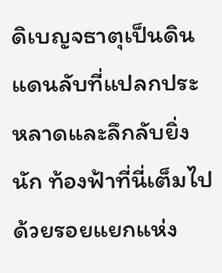ดิเบญจธาตุเป็นดินแดนลับที่แปลกประหลาดและลึกลับยิ่งนัก ท้องฟ้าที่นี่เต็มไปด้วยรอยแยกแห่ง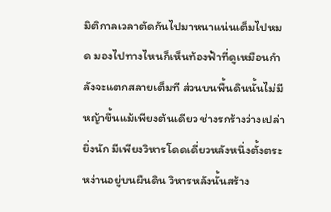มิติกาลเวลาตัดกันไปมาหนาแน่นเต็มไปหมด มองไปทางไหนก็เห็นท้องฟ้าที่ดูเหมือนกำลังจะแตกสลายเต็มที ส่วนบนพื้นดินนั้นไม่มีหญ้าขึ้นแม้เพียงต้นเดียว ช่างรกร้างว่างเปล่ายิ่งนัก มีเพียงวิหารโดดเดี่ยวหลังหนึ่งตั้งตระหง่านอยู่บนผืนดิน วิหารหลังนั้นสร้าง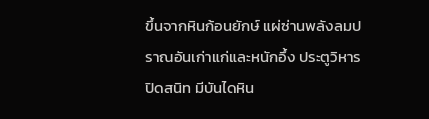ขึ้นจากหินก้อนยักษ์ แผ่ซ่านพลังลมปราณอันเก่าแก่และหนักอึ้ง ประตูวิหารปิดสนิท มีบันไดหิน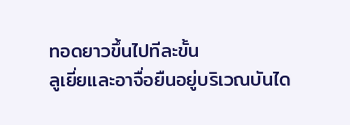ทอดยาวขึ้นไปทีละขั้น
ลูเยี่ยและอาจื่อยืนอยู่บริเวณบันได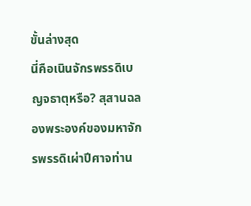ขั้นล่างสุด
นี่คือเนินจักรพรรดิเบญจธาตุหรือ? สุสานฉลองพระองค์ของมหาจักรพรรดิเผ่าปีศาจท่าน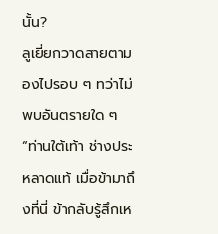นั้น?
ลูเยี่ยกวาดสายตามองไปรอบ ๆ ทว่าไม่พบอันตรายใด ๆ
“ท่านใต้เท้า ช่างประหลาดแท้ เมื่อข้ามาถึงที่นี่ ข้ากลับรู้สึกเห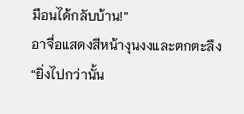มือนได้กลับบ้าน!”
อาจื่อแสดงสีหน้างุนงงและตกตะลึง
“ยิ่งไปกว่านั้น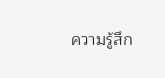ความรู้สึก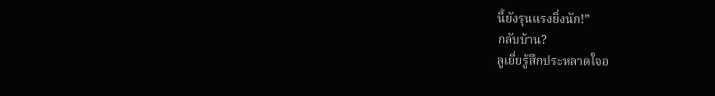นี้ยังรุนแรงยิ่งนัก!”
กลับบ้าน?
ลูเยี่ยรู้สึกประหลาดใจอ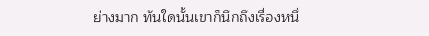ย่างมาก ทันใดนั้นเขาก็นึกถึงเรื่องหนึ่